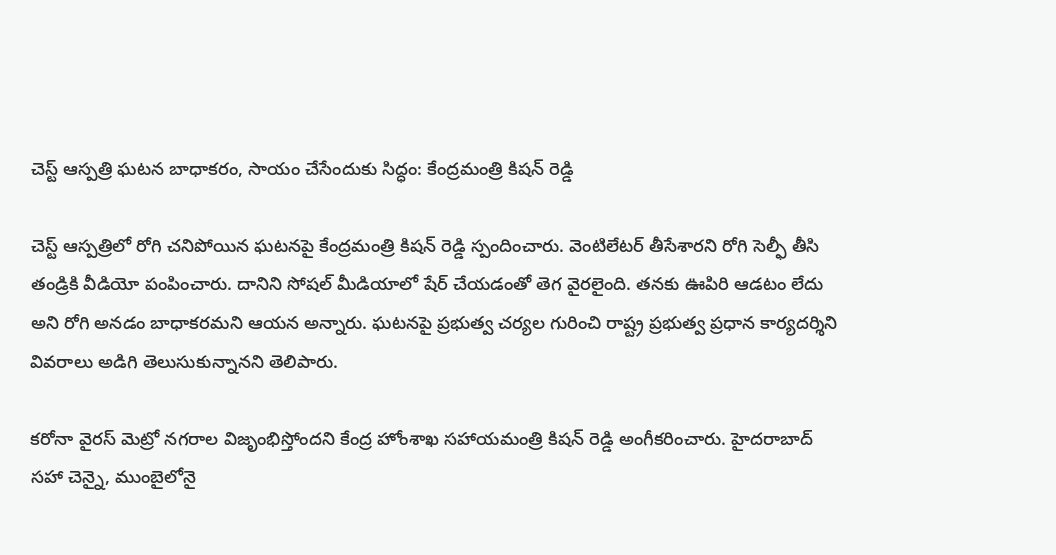చెస్ట్ ఆస్పత్రి ఘటన బాధాకరం, సాయం చేసేందుకు సిద్ధం: కేంద్రమంత్రి కిషన్ రెడ్డి

చెస్ట్ ఆస్పత్రిలో రోగి చనిపోయిన ఘటనపై కేంద్రమంత్రి కిషన్ రెడ్డి స్పందించారు. వెంటిలేటర్ తీసేశారని రోగి సెల్ఫీ తీసి తండ్రికి వీడియో పంపించారు. దానిని సోషల్ మీడియాలో షేర్ చేయడంతో తెగ వైరలైంది. తనకు ఊపిరి ఆడటం లేదు అని రోగి అనడం బాధాకరమని ఆయన అన్నారు. ఘటనపై ప్రభుత్వ చర్యల గురించి రాష్ట్ర ప్రభుత్వ ప్రధాన కార్యదర్శిని వివరాలు అడిగి తెలుసుకున్నానని తెలిపారు.

కరోనా వైరస్ మెట్రో నగరాల విజృంభిస్తోందని కేంద్ర హోంశాఖ సహాయమంత్రి కిషన్ రెడ్డి అంగీకరించారు. హైదరాబాద్ సహా చెన్నై, ముంబైలోనై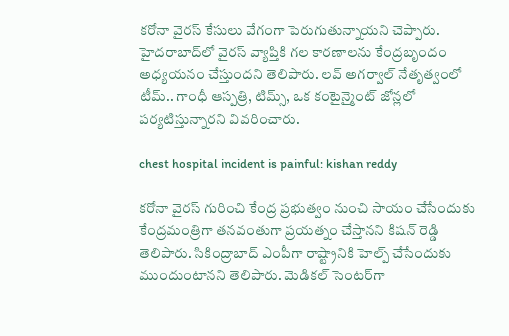కరోనా వైరస్ కేసులు వేగంగా పెరుగుతున్నాయని చెప్పారు. హైదరాబాద్‌లో వైరస్ వ్యాప్తికి గల కారణాలను కేంద్రబృందం అధ్యయనం చేస్తుందని తెలిపారు. లవ్ అగర్వాల్ నేతృత్వంలో టీమ్.. గాంధీ ఆస్పత్రి, టిమ్స్, ఒక కంటైన్మైంట్ జోన్లలో పర్యటిస్తున్నారని వివరించారు.

chest hospital incident is painful: kishan reddy

కరోనా వైరస్ గురించి కేంద్ర ప్రభుత్వం నుంచి సాయం చేసేందుకు కేంద్రమంత్రిగా తనవంతుగా ప్రయత్నం చేస్తానని కిషన్ రెడ్డి తెలిపారు. సికింద్రాబాద్ ఎంపీగా రాష్ట్రానికి హెల్ప్ చేసేందుకు ముందుంటానని తెలిపారు. మెడికల్ సెంటర్‌గా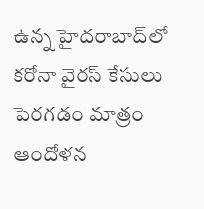ఉన్న హైదరాబాద్‌లో కరోనా వైరస్ కేసులు పెరగడం మాత్రం ఆందోళన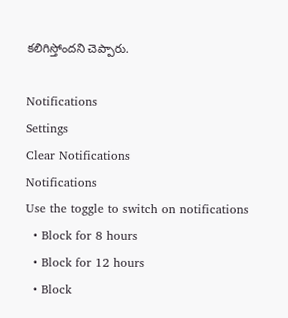కలిగిస్తోందని చెప్పారు.

Notifications
Settings
Clear Notifications
Notifications
Use the toggle to switch on notifications
  • Block for 8 hours
  • Block for 12 hours
  • Block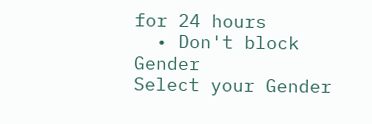for 24 hours
  • Don't block
Gender
Select your Gender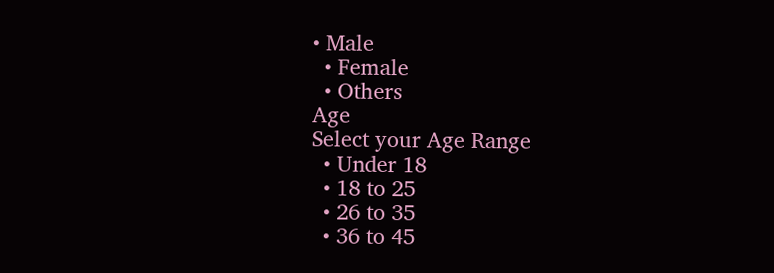• Male
  • Female
  • Others
Age
Select your Age Range
  • Under 18
  • 18 to 25
  • 26 to 35
  • 36 to 45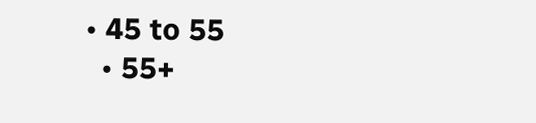• 45 to 55
  • 55+